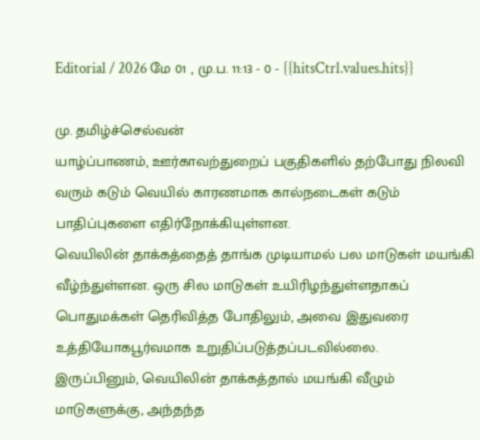Editorial / 2026 மே 01 , மு.ப. 11:13 - 0 - {{hitsCtrl.values.hits}}

மு. தமிழ்ச்செல்வன்
யாழ்ப்பாணம், ஊர்காவற்துறைப் பகுதிகளில் தற்போது நிலவி வரும் கடும் வெயில் காரணமாக கால்நடைகள் கடும் பாதிப்புகளை எதிர்நோக்கியுள்ளன.
வெயிலின் தாக்கத்தைத் தாங்க முடியாமல் பல மாடுகள் மயங்கி வீழ்ந்துள்ளன. ஒரு சில மாடுகள் உயிரிழந்துள்ளதாகப் பொதுமக்கள் தெரிவித்த போதிலும், அவை இதுவரை உத்தியோகபூர்வமாக உறுதிப்படுத்தப்படவில்லை.
இருப்பினும், வெயிலின் தாக்கத்தால் மயங்கி வீழும் மாடுகளுக்கு, அந்தந்த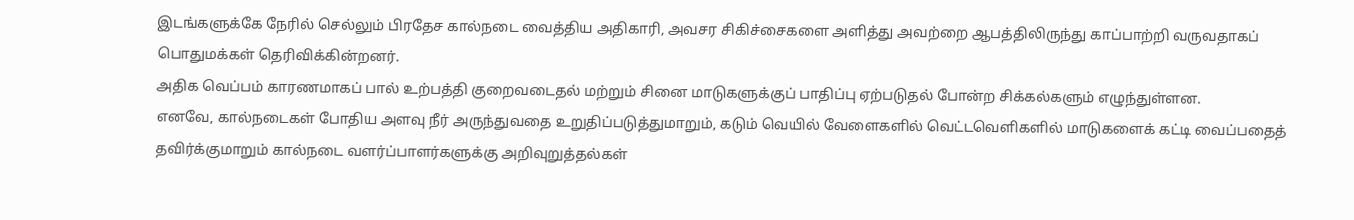இடங்களுக்கே நேரில் செல்லும் பிரதேச கால்நடை வைத்திய அதிகாரி, அவசர சிகிச்சைகளை அளித்து அவற்றை ஆபத்திலிருந்து காப்பாற்றி வருவதாகப் பொதுமக்கள் தெரிவிக்கின்றனர்.
அதிக வெப்பம் காரணமாகப் பால் உற்பத்தி குறைவடைதல் மற்றும் சினை மாடுகளுக்குப் பாதிப்பு ஏற்படுதல் போன்ற சிக்கல்களும் எழுந்துள்ளன.
எனவே, கால்நடைகள் போதிய அளவு நீர் அருந்துவதை உறுதிப்படுத்துமாறும், கடும் வெயில் வேளைகளில் வெட்டவெளிகளில் மாடுகளைக் கட்டி வைப்பதைத் தவிர்க்குமாறும் கால்நடை வளர்ப்பாளர்களுக்கு அறிவுறுத்தல்கள்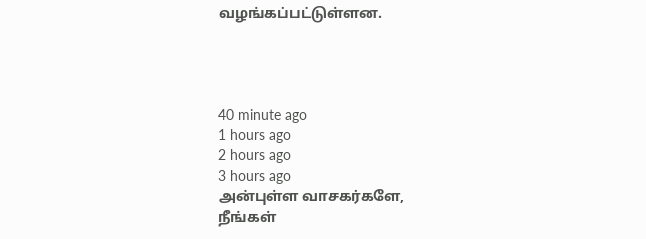வழங்கப்பட்டுள்ளன.




40 minute ago
1 hours ago
2 hours ago
3 hours ago
அன்புள்ள வாசகர்களே,
நீங்கள்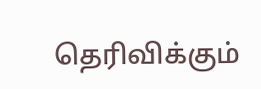தெரிவிக்கும்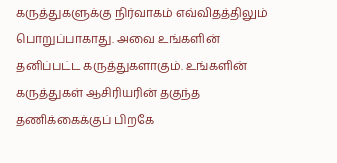கருத்துகளுக்கு நிர்வாகம் எவ்விதத்திலும் பொறுப்பாகாது. அவை உங்களின் தனிப்பட்ட கருத்துகளாகும். உங்களின் கருத்துகள் ஆசிரியரின் தகுந்த தணிக்கைக்குப் பிறகே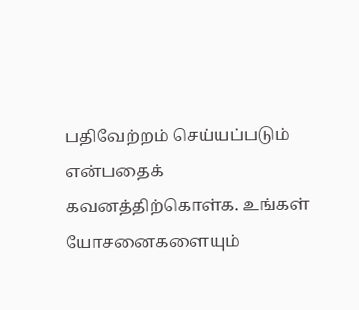பதிவேற்றம் செய்யப்படும் என்பதைக் கவனத்திற்கொள்க. உங்கள் யோசனைகளையும்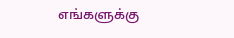எங்களுக்கு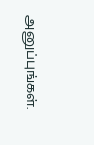அனுப்புங்கள்.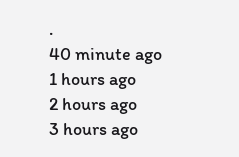.
40 minute ago
1 hours ago
2 hours ago
3 hours ago